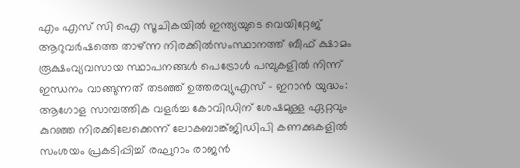എം എസ് സി ഐ സൂചികയില്‍ ഇന്ത്യയുടെ വെയിറ്റേജ് ആറുവര്‍ഷത്തെ താഴ്ന്ന നിരക്കില്‍സംസ്ഥാനത്ത് ബീഫ് ക്ഷാമം രൂക്ഷംവ്യവസായ സ്ഥാപനങ്ങൾ പെട്രോൾ പമ്പുകളിൽ നിന്ന് ഇന്ധനം വാങ്ങുന്നത് തടഞ്ഞ് ഉത്തരവ്യുഎസ് – ഇറാൻ യുദ്ധം: ആഗോള സാമ്പത്തിക വളർച്ച കോവിഡിന് ശേഷമുള്ള ഏറ്റവും കുറഞ്ഞ നിരക്കിലേക്കെന്ന് ലോകബാങ്ക്ജിഡിപി കണക്കുകളിൽ സംശയം പ്രകടിപ്പിച്ച് രഘുറാം രാജൻ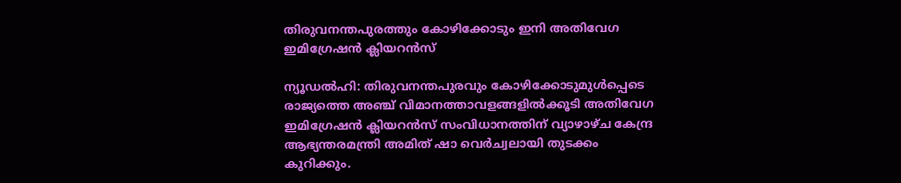തിരുവനന്തപുരത്തും കോഴിക്കോടും ഇനി അതിവേഗ ഇമിഗ്രേഷൻ ക്ലിയറൻസ്

ന്യൂഡല്‍ഹി: തിരുവനന്തപുരവും കോഴിക്കോടുമുള്‍പ്പെടെ രാജ്യത്തെ അഞ്ച് വിമാനത്താവളങ്ങളില്‍ക്കൂടി അതിവേഗ ഇമിഗ്രേഷൻ ക്ലിയറൻസ് സംവിധാനത്തിന് വ്യാഴാഴ്ച കേന്ദ്ര ആഭ്യന്തരമന്ത്രി അമിത് ഷാ വെർച്വലായി തുടക്കം കുറിക്കും.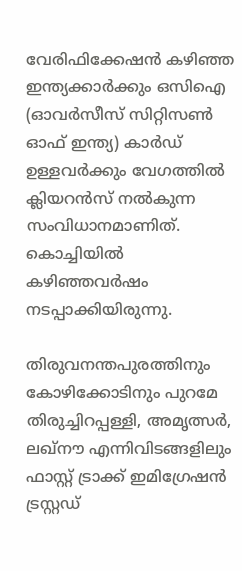വേരിഫിക്കേഷൻ കഴിഞ്ഞ ഇന്ത്യക്കാർക്കും ഒസിഐ (ഓവർസീസ് സിറ്റിസണ്‍ ഓഫ് ഇന്ത്യ) കാർഡ് ഉള്ളവർക്കും വേഗത്തില്‍ ക്ലിയറൻസ് നല്‍കുന്ന സംവിധാനമാണിത്. കൊച്ചിയില്‍ കഴിഞ്ഞവർഷം നടപ്പാക്കിയിരുന്നു.

തിരുവനന്തപുരത്തിനും കോഴിക്കോടിനും പുറമേ തിരുച്ചിറപ്പള്ളി, അമൃത്സർ, ലഖ്നൗ എന്നിവിടങ്ങളിലും ഫാസ്റ്റ് ട്രാക്ക് ഇമിഗ്രേഷൻ ട്രസ്റ്റഡ്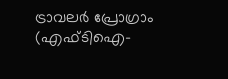ട്രാവലർ പ്രോഗ്രാം (എഫ്ടിഐ-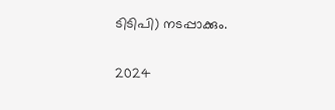ടിടിപി) നടപ്പാക്കും.

2024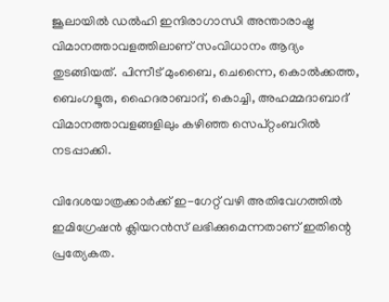ജൂലായില്‍ ഡല്‍ഹി ഇന്ദിരാഗാന്ധി അന്താരാഷ്ട്ര വിമാനത്താവളത്തിലാണ് സംവിധാനം ആദ്യം തുടങ്ങിയത്. പിന്നീട് മുംബൈ, ചെന്നൈ, കൊല്‍ക്കത്ത, ബെംഗളൂരു, ഹൈദരാബാദ്, കൊച്ചി, അഹമ്മദാബാദ് വിമാനത്താവളങ്ങളിലും കഴിഞ്ഞ സെപ്റ്റംബറില്‍ നടപ്പാക്കി.

വിദേശയാത്രക്കാർക്ക് ഇ-ഗേറ്റ് വഴി അതിവേഗത്തില്‍ ഇമിഗ്രേഷൻ ക്ലിയറൻസ് ലഭിക്കുമെന്നതാണ് ഇതിന്റെ പ്രത്യേകത.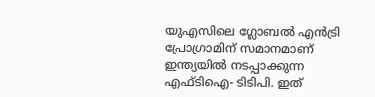യുഎസിലെ ഗ്ലോബല്‍ എൻട്രി പ്രോഗ്രാമിന് സമാനമാണ് ഇന്ത്യയില്‍ നടപ്പാക്കുന്ന എഫ്ടിഐ- ടിടിപി. ഇത്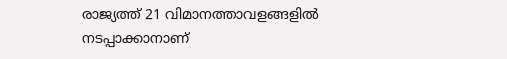രാജ്യത്ത് 21 വിമാനത്താവളങ്ങളില്‍ നടപ്പാക്കാനാണ്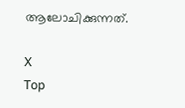ആലോചിക്കുന്നത്.

X
Top